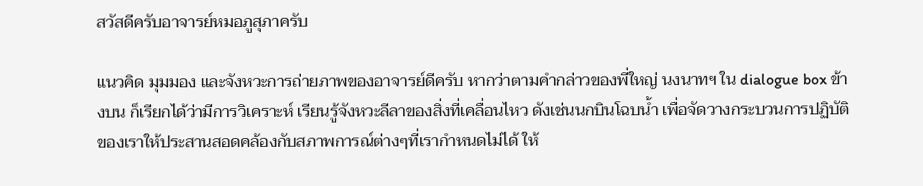สวัสดีครับอาจารย์หมอภูสุภาครับ

แนวคิด มุมมอง และจังหวะการถ่ายภาพของอาจารย์ดีครับ หากว่าตามคำกล่าวของพี่ใหญ่ นงนาทฯ ใน dialogue box ข้างบน ก็เรียกได้ว่ามีการวิเคราะห์ เรียนรู้จังหวะลีลาของสิ่งที่เคลื่อนไหว ดังเช่นนกบินโฉบน้ำ เพื่อจัดวางกระบวนการปฏิบัติของเราให้ประสานสอดคล้องกับสภาพการณ์ต่างๆที่เรากำหนดไม่ได้ ให้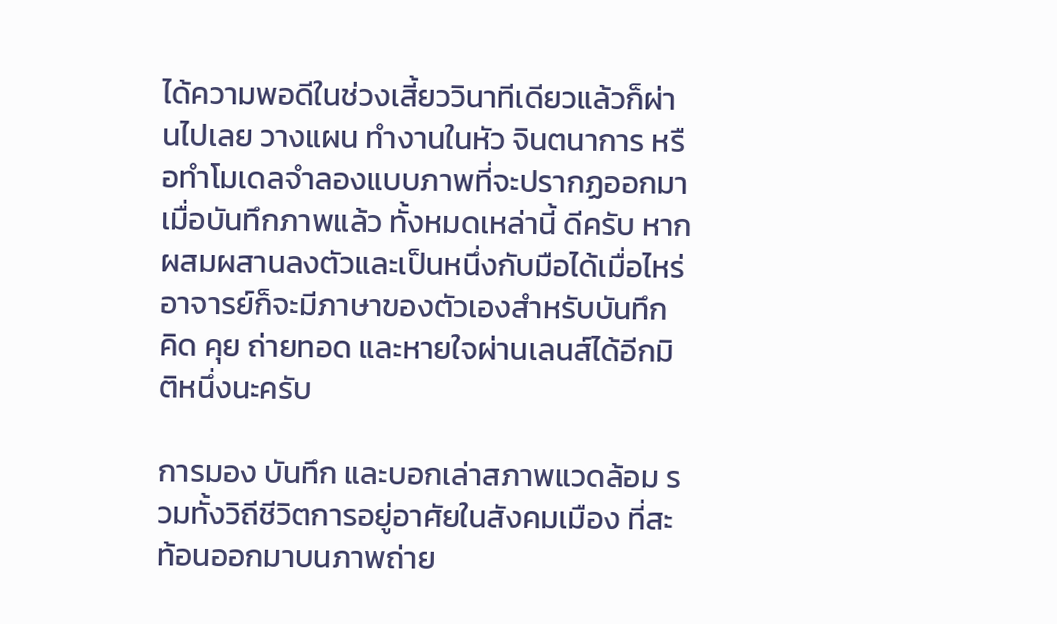ได้ความพอดีในช่วงเสี้ยววินาทีเดียวแล้วก็ผ่านไปเลย วางแผน ทำงานในหัว จินตนาการ หรือทำโมเดลจำลองแบบภาพที่จะปรากฏออกมาเมื่อบันทึกภาพแล้ว ทั้งหมดเหล่านี้ ดีครับ หากผสมผสานลงตัวและเป็นหนึ่งกับมือได้เมื่อไหร่ อาจารย์ก็จะมีภาษาของตัวเองสำหรับบันทึก คิด คุย ถ่ายทอด และหายใจผ่านเลนส์ได้อีกมิติหนึ่งนะครับ

การมอง บันทึก และบอกเล่าสภาพแวดล้อม รวมทั้งวิถีชีวิตการอยู่อาศัยในสังคมเมือง ที่สะท้อนออกมาบนภาพถ่าย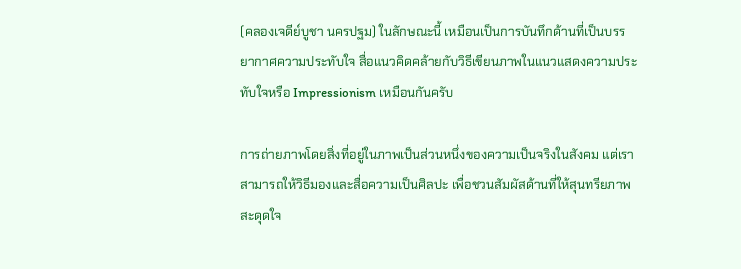(คลองเจดีย์บูชา นครปฐม) ในลักษณะนี้ เหมือนเป็นการบันทึกด้านที่เป็นบรรยากาศความประทับใจ สื่อแนวคิดคล้ายกับวิธีเขียนภาพในแนวแสดงความประทับใจหรือ Impressionism เหมือนกันครับ

การถ่ายภาพโดยสิ่งที่อยู่ในภาพเป็นส่วนหนึ่งของความเป็นจริงในสังคม แต่เราสามารถให้วิธีมองและสื่อความเป็นศิลปะ เพื่อชวนสัมผัสด้านที่ให้สุนทรียภาพ สะดุดใจ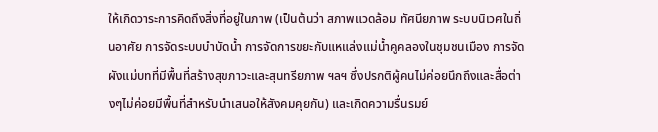ให้เกิดวาระการคิดถึงสิ่งที่อยู่ในภาพ (เป็นต้นว่า สภาพแวดล้อม ทัศนียภาพ ระบบนิเวศในถิ่นอาศัย การจัดระบบบำบัดน้ำ การจัดการขยะกับแหแล่งแม่น้ำคูคลองในชุมชนเมือง การจัดผังแม่บทที่มีพื้นที่สร้างสุขภาวะและสุนทรียภาพ ฯลฯ ซึ่งปรกติผู้คนไม่ค่อยนึกถึงและสื่อต่างๆไม่ค่อยมีพื้นที่สำหรับนำเสนอให้สังคมคุยกัน) และเกิดความรื่นรมย์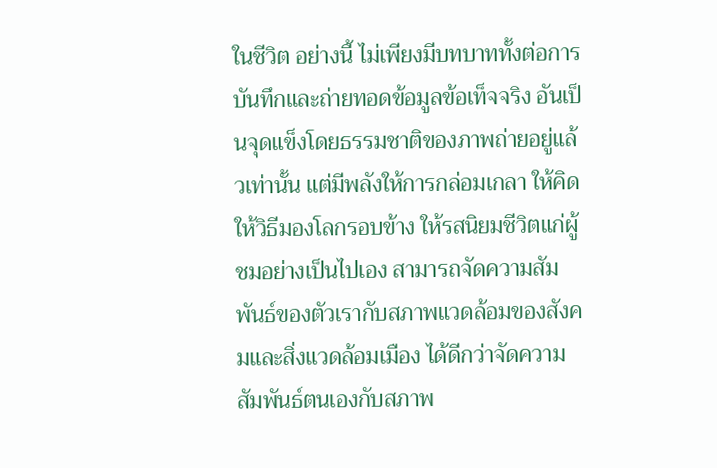ในชีวิต อย่างนี้ ไม่เพียงมีบทบาททั้งต่อการบันทึกและถ่ายทอดข้อมูลข้อเท็จจริง อันเป็นจุดแข็งโดยธรรมชาติของภาพถ่ายอยู่แล้วเท่านั้น แต่มีพลังให้การกล่อมเกลา ให้คิด ให้วิธีมองโลกรอบข้าง ให้รสนิยมชีวิตแก่ผู้ชมอย่างเป็นไปเอง สามารถจัดความสัมพันธ์ของตัวเรากับสภาพแวดล้อมของสังคมและสิ่งแวดล้อมเมือง ได้ดีกว่าจัดความสัมพันธ์ตนเองกับสภาพ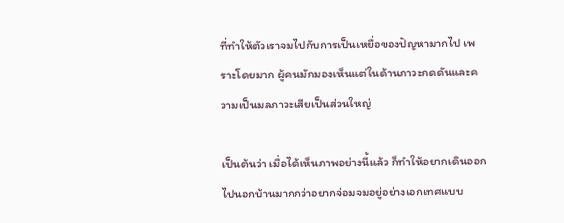ที่ทำให้ตัวเราจมไปกับการเป็นเหยื่อของปัญหามากไป เพราะโดยมาก ผู้คนมักมองเห็นแต่ในด้านภาวะกดดันและความเป็นมลภาวะเสียเป็นส่วนใหญ่

เป็นต้นว่า เมื่อได้เห็นภาพอย่างนี้แล้ว ก็ทำให้อยากเดินออกไปนอกบ้านมากกว่าอยากจ่อมจมอยู่อย่างเอกเทศแบบ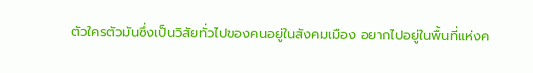ตัวใครตัวมันซึ่งเป็นวิสัยทั่วไปของคนอยู่ในสังคมเมือง อยากไปอยู่ในพื้นที่แห่งค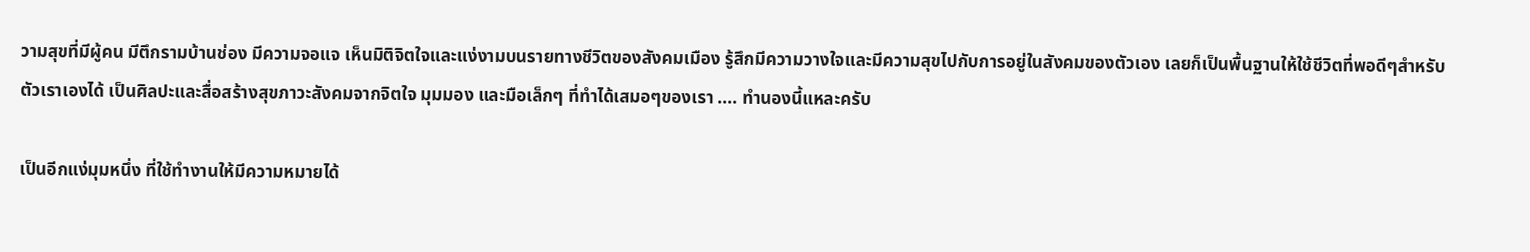วามสุขที่มีผู้คน มีตึกรามบ้านช่อง มีความจอแจ เห็นมิติจิตใจและแง่งามบนรายทางชีวิตของสังคมเมือง รู้สึกมีความวางใจและมีความสุขไปกับการอยู่ในสังคมของตัวเอง เลยก็เป็นพื้นฐานให้ใช้ชีวิตที่พอดีๆสำหรับตัวเราเองได้ เป็นศิลปะและสื่อสร้างสุขภาวะสังคมจากจิตใจ มุมมอง และมือเล็กๆ ที่ทำได้เสมอๆของเรา .... ทำนองนี้แหละครับ

เป็นอีกแง่มุมหนึ่ง ที่ใช้ทำงานให้มีความหมายได้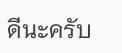ดีนะครับ